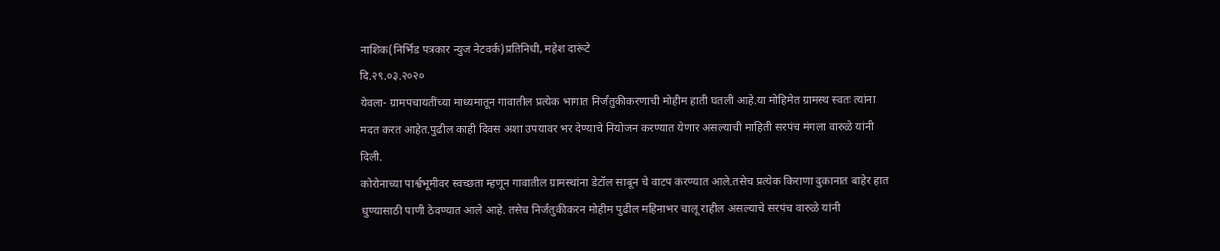नाशिक(निर्भिड पत्रकार न्युज नेटवर्क)प्रतिनिधी, महेश दारूंटे
दि.२९.०३.२०२०
येवला- ग्रामपचायतींच्या माध्यमातून गावातील प्रत्येक भागात निर्जंतुकीकरणाची मोहीम हाती घतली आहे.या मोहिमेत ग्रामस्थ स्वतः त्यांना मदत करत आहेत.पुढील काही दिवस अशा उपयावर भर देण्याचे नियोजन करण्यात येणार असल्याची माहिती सरपंच मंगला वारुळे यांनी दिली.
कोरोनाच्या पार्श्वभूमीवर स्वच्छता म्हणून गावातील ग्रामस्थांना डेटॉल साबून चे वाटप करण्यात आले.तसेच प्रत्येक किराणा दुकानात बाहेर हात धुण्यासाठी पाणी ठेवण्यात आले आहे. तसेच निर्जंतुकीकरन मोहीम पुढील महिनाभर चालू राहील असल्याचे सरपंच वारुळे यांनी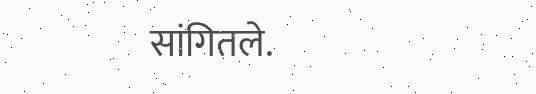सांगितले.